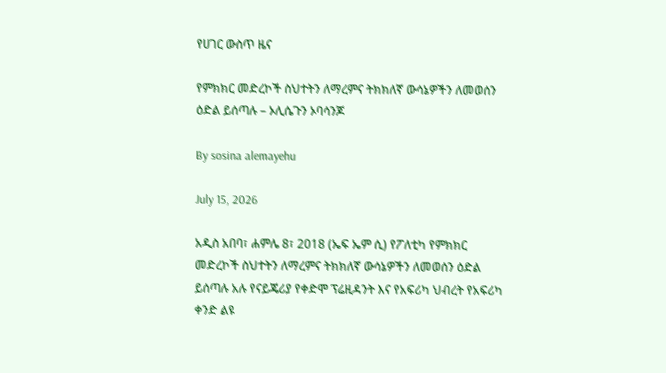የሀገር ውስጥ ዜና

የምክክር መድረኮች ስህተትን ለማረምና ትክክለኛ ውሳኔዎችን ለመወሰን ዕድል ይሰጣሉ – ኦሊሴጉን ኦባሳንጆ

By sosina alemayehu

July 15, 2026

አዲስ አበባ፣ ሐምሌ 8፣ 2018 (ኤፍ ኤም ሲ) የፖለቲካ የምክክር መድረኮች ስህተትን ለማረምና ትክክለኛ ውሳኔዎችን ለመወሰን ዕድል ይሰጣሉ አሉ የናይጄሪያ የቀድሞ ፕሬዚዳንት እና የአፍሪካ ህብረት የአፍሪካ ቀንድ ልዩ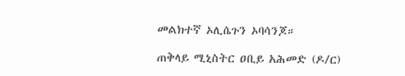መልክተኛ ኦሊሴጉን ኦባሳንጆ።

ጠቅላይ ሚኒስትር ዐቢይ አሕመድ (ዶ/ር)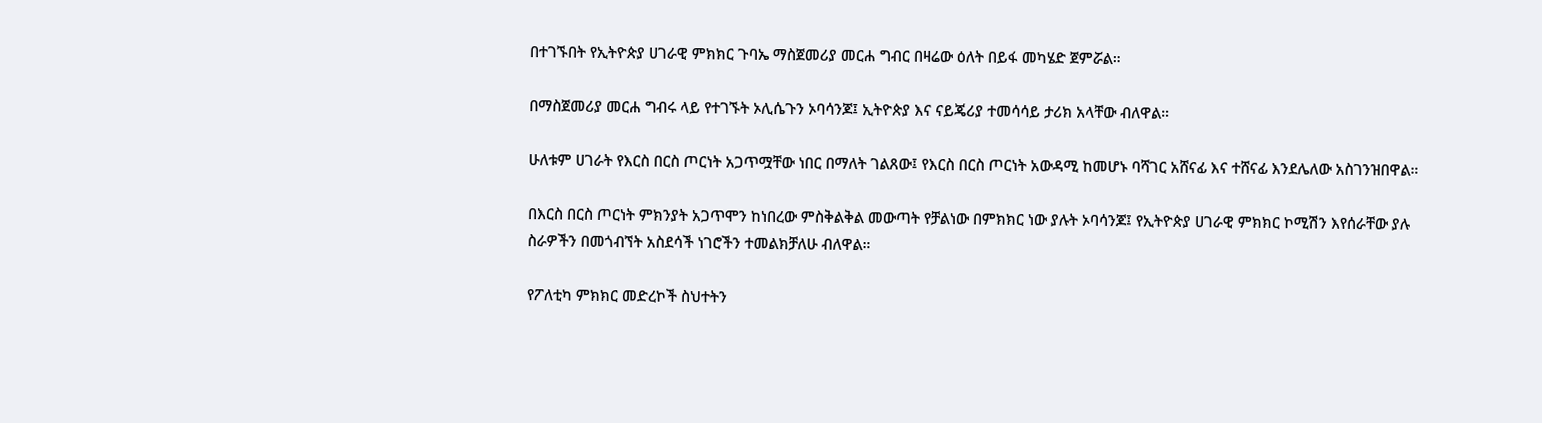በተገኙበት የኢትዮጵያ ሀገራዊ ምክክር ጉባኤ ማስጀመሪያ መርሐ ግብር በዛሬው ዕለት በይፋ መካሄድ ጀምሯል።

በማስጀመሪያ መርሐ ግብሩ ላይ የተገኙት ኦሊሴጉን ኦባሳንጆ፤ ኢትዮጵያ እና ናይጄሪያ ተመሳሳይ ታሪክ አላቸው ብለዋል።

ሁለቱም ሀገራት የእርስ በርስ ጦርነት አጋጥሟቸው ነበር በማለት ገልጸው፤ የእርስ በርስ ጦርነት አውዳሚ ከመሆኑ ባሻገር አሸናፊ እና ተሸናፊ እንደሌለው አስገንዝበዋል።

በእርስ በርስ ጦርነት ምክንያት አጋጥሞን ከነበረው ምስቅልቅል መውጣት የቻልነው በምክክር ነው ያሉት ኦባሳንጆ፤ የኢትዮጵያ ሀገራዊ ምክክር ኮሚሽን እየሰራቸው ያሉ ስራዎችን በመጎብኘት አስደሳች ነገሮችን ተመልክቻለሁ ብለዋል።

የፖለቲካ ምክክር መድረኮች ስህተትን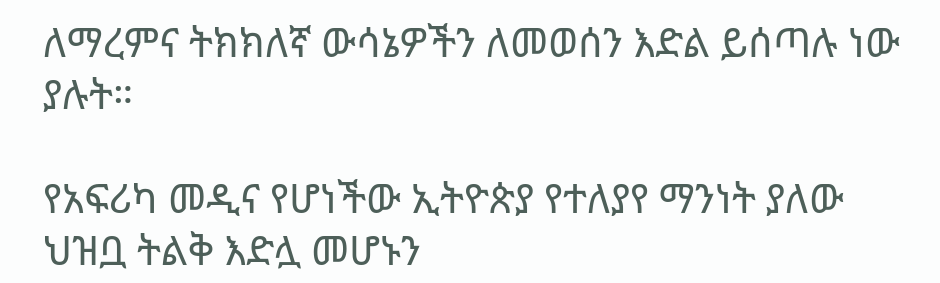ለማረምና ትክክለኛ ውሳኔዎችን ለመወሰን እድል ይሰጣሉ ነው ያሉት።

የአፍሪካ መዲና የሆነችው ኢትዮጵያ የተለያየ ማንነት ያለው ህዝቧ ትልቅ እድሏ መሆኑን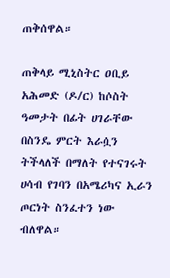ጠቅሰዋል።

ጠቅላይ ሚኒስትር ዐቢይ አሕመድ (ዶ/ር) ከሶስት ዓመታት በፊት ሀገራቸው በስንዴ ምርት እራሷን ትችላለች በማለት የተናገሩት ሀሳብ የገባን በአሜሪካና ኢራን ጦርነት ስንፈተን ነው ብለዋል።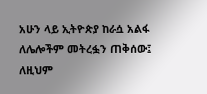አሁን ላይ ኢትዮጵያ ከራሷ አልፋ ለሌሎችም መትረፏን ጠቅሰው፤ ለዚህም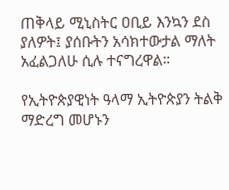ጠቅላይ ሚኒስትር ዐቢይ እንኳን ደስ ያለዎት፤ ያሰቡትን አሳክተውታል ማለት አፈልጋለሁ ሲሉ ተናግረዋል።

የኢትዮጵያዊነት ዓላማ ኢትዮጵያን ትልቅ ማድረግ መሆኑን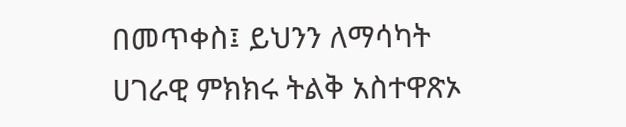በመጥቀስ፤ ይህንን ለማሳካት ሀገራዊ ምክክሩ ትልቅ አስተዋጽኦ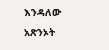እንዳለው አጽንኦት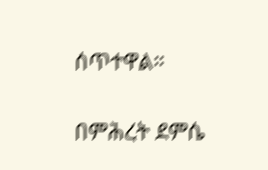ሰጥተዋል።

በምሕረት ደምሴ